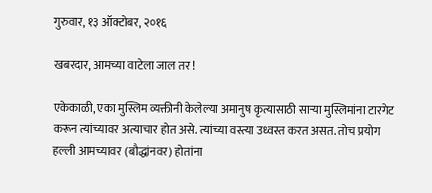गुरुवार, १३ ऑक्टोबर, २०१६

खबरदार, आमच्या वाटेला जाल तर !

एकेकाळी, एका मुस्लिम व्यक्तीनी केलेल्या अमानुष कृत्यासाठी साऱ्या मुस्लिमांना टारगेट करून त्यांच्यावर अत्याचार होत असे. त्यांच्या वस्त्या उध्वस्त करत असत. तोच प्रयोग हल्ली आमच्यावर (बौद्धांनवर) होतांना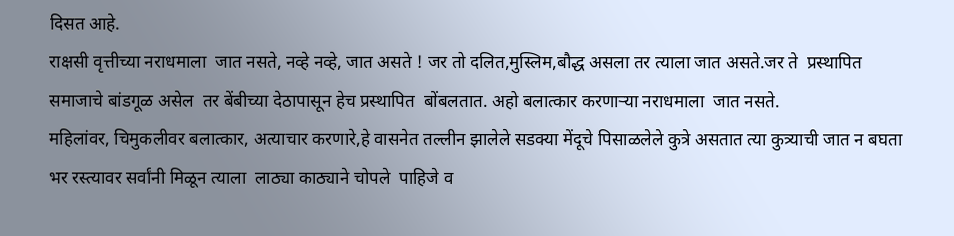दिसत आहे.
राक्षसी वृत्तीच्या नराधमाला  जात नसते, नव्हे नव्हे, जात असते ! जर तो दलित,मुस्लिम,बौद्ध असला तर त्याला जात असते.जर ते  प्रस्थापित समाजाचे बांडगूळ असेल  तर बेंबीच्या देठापासून हेच प्रस्थापित  बोंबलतात. अहो बलात्कार करणाऱ्या नराधमाला  जात नसते.
महिलांवर, चिमुकलीवर बलात्कार, अत्याचार करणारे,हे वासनेत तल्लीन झालेले सडक्या मेंदूचे पिसाळलेले कुत्रे असतात त्या कुत्र्याची जात न बघता भर रस्त्यावर सर्वांनी मिळून त्याला  लाठ्या काठ्याने चोपले  पाहिजे व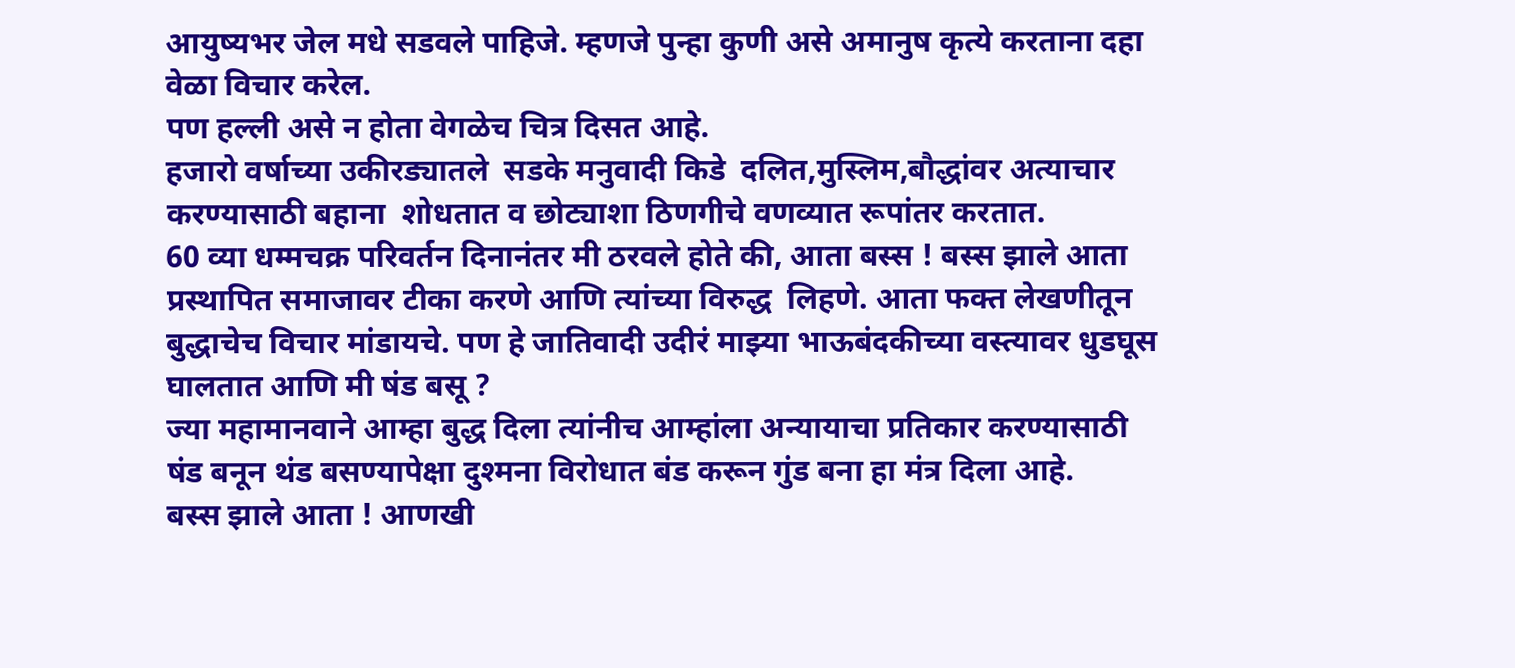आयुष्यभर जेल मधे सडवले पाहिजे. म्हणजे पुन्हा कुणी असे अमानुष कृत्ये करताना दहा वेळा विचार करेल.
पण हल्ली असे न होता वेगळेच चित्र दिसत आहे.
हजारो वर्षाच्या उकीरड्यातले  सडके मनुवादी किडे  दलित,मुस्लिम,बौद्धांवर अत्याचार करण्यासाठी बहाना  शोधतात व छोट्याशा ठिणगीचे वणव्यात रूपांतर करतात.
60 व्या धम्मचक्र परिवर्तन दिनानंतर मी ठरवले होते की, आता बस्स ! बस्स झाले आता प्रस्थापित समाजावर टीका करणे आणि त्यांच्या विरुद्ध  लिहणे. आता फक्त लेखणीतून बुद्धाचेच विचार मांडायचे. पण हे जातिवादी उदीरं माझ्या भाऊबंदकीच्या वस्त्यावर धुडघूस घालतात आणि मी षंड बसू ?
ज्या महामानवाने आम्हा बुद्ध दिला त्यांनीच आम्हांला अन्यायाचा प्रतिकार करण्यासाठी षंड बनून थंड बसण्यापेक्षा दुश्मना विरोधात बंड करून गुंड बना हा मंत्र दिला आहे.
बस्स झाले आता ! आणखी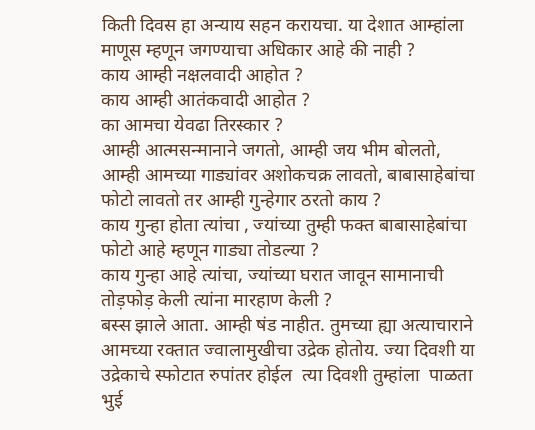किती दिवस हा अन्याय सहन करायचा. या देशात आम्हांला माणूस म्हणून जगण्याचा अधिकार आहे की नाही ?
काय आम्ही नक्षलवादी आहोत ?
काय आम्ही आतंकवादी आहोत ?
का आमचा येवढा तिरस्कार ?
आम्ही आत्मसन्मानाने जगतो, आम्ही जय भीम बोलतो, आम्ही आमच्या गाड्यांवर अशोकचक्र लावतो, बाबासाहेबांचा फोटो लावतो तर आम्ही गुन्हेगार ठरतो काय ?
काय गुन्हा होता त्यांचा , ज्यांच्या तुम्ही फक्त बाबासाहेबांचा फोटो आहे म्हणून गाड्या तोडल्या ?
काय गुन्हा आहे त्यांचा, ज्यांच्या घरात जावून सामानाची तोड़फोड़ केली त्यांना मारहाण केली ?
बस्स झाले आता. आम्ही षंड नाहीत. तुमच्या ह्या अत्याचाराने आमच्या रक्तात ज्वालामुखीचा उद्रेक होतोय. ज्या दिवशी या उद्रेकाचे स्फोटात रुपांतर होईल  त्या दिवशी तुम्हांला  पाळता भुई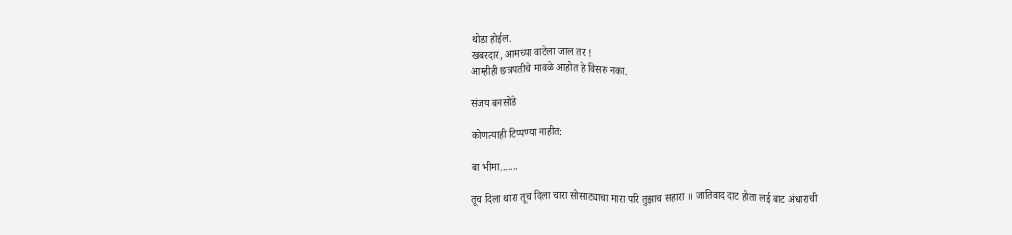थोडा होईल.
खबरदार, आमच्या वाटेला जाल तर !
आम्हीही छत्रपतीचे मावळे आहोत हे विसरु नका.

संजय बनसोडे

कोणत्याही टिप्पण्‍या नाहीत:

बा भीमा.......

तूच दिला थारा तूच दिला चारा सोसाट्याचा मारा परि तुझाच सहारा ॥ जातिवाद दाट होता लई बाट अंधाराची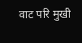वाट परि मुखी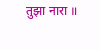तुझा नारा ॥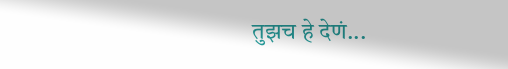तुझच हे देणं...